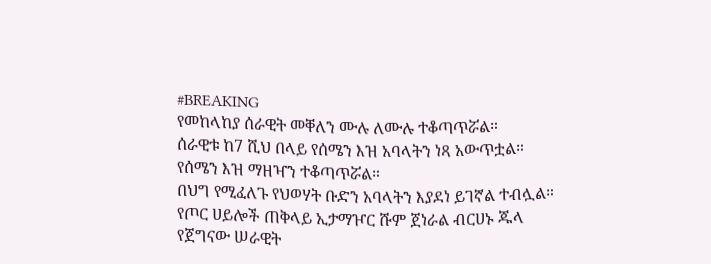#BREAKING
የመከላከያ ሰራዊት መቐለን ሙሉ ለሙሉ ተቆጣጥሯል።
ሰራዊቱ ከ7 ሺህ በላይ የሰሜን እዝ አባላትን ነጻ አውጥቷል።
የሰሜን እዝ ማዘዣን ተቆጣጥሯል።
በህግ የሚፈለጉ የህወሃት ቡድን አባላትን እያደነ ይገኛል ተብሏል።
የጦር ሀይሎች ጠቅላይ ኢታማዦር ሹም ጀነራል ብርሀኑ ጁላ የጀግናው ሠራዊት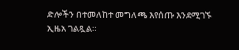ድሎችን በተመለከተ መግለጫ እየሰጡ እንደሚገኙ ኢዜአ ገልጿል።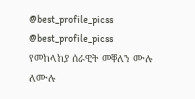@best_profile_picss @best_profile_picss
የመከላከያ ሰራዊት መቐለን ሙሉ ለሙሉ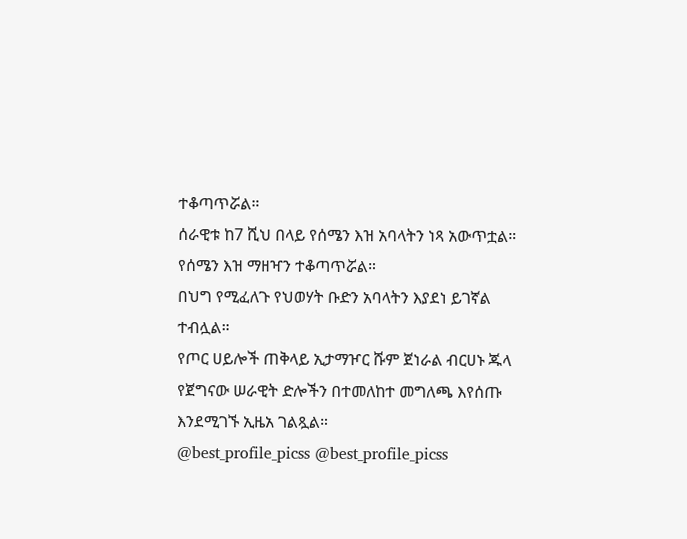ተቆጣጥሯል።
ሰራዊቱ ከ7 ሺህ በላይ የሰሜን እዝ አባላትን ነጻ አውጥቷል።
የሰሜን እዝ ማዘዣን ተቆጣጥሯል።
በህግ የሚፈለጉ የህወሃት ቡድን አባላትን እያደነ ይገኛል ተብሏል።
የጦር ሀይሎች ጠቅላይ ኢታማዦር ሹም ጀነራል ብርሀኑ ጁላ የጀግናው ሠራዊት ድሎችን በተመለከተ መግለጫ እየሰጡ እንደሚገኙ ኢዜአ ገልጿል።
@best_profile_picss @best_profile_picss